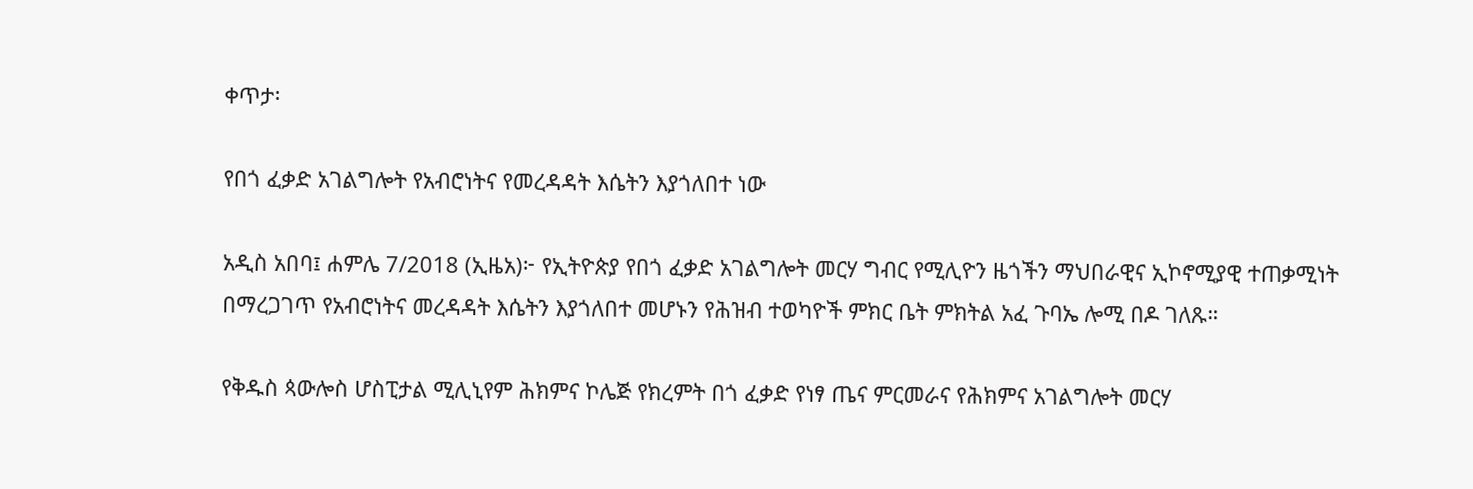ቀጥታ፡

የበጎ ፈቃድ አገልግሎት የአብሮነትና የመረዳዳት እሴትን እያጎለበተ ነው

አዲስ አበባ፤ ሐምሌ 7/2018 (ኢዜአ)፦ የኢትዮጵያ የበጎ ፈቃድ አገልግሎት መርሃ ግብር የሚሊዮን ዜጎችን ማህበራዊና ኢኮኖሚያዊ ተጠቃሚነት በማረጋገጥ የአብሮነትና መረዳዳት እሴትን እያጎለበተ መሆኑን የሕዝብ ተወካዮች ምክር ቤት ምክትል አፈ ጉባኤ ሎሚ በዶ ገለጹ።

የቅዱስ ጳውሎስ ሆስፒታል ሚሊኒየም ሕክምና ኮሌጅ የክረምት በጎ ፈቃድ የነፃ ጤና ምርመራና የሕክምና አገልግሎት መርሃ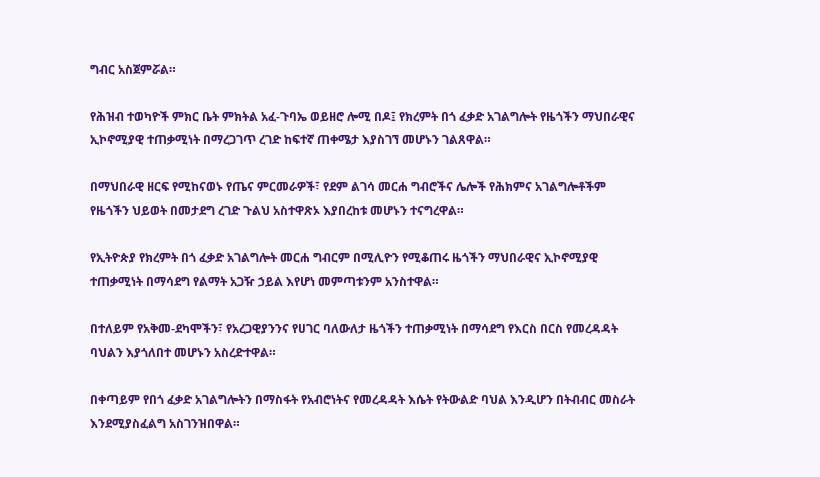ግብር አስጀምሯል።

የሕዝብ ተወካዮች ምክር ቤት ምክትል አፈ-ጉባኤ ወይዘሮ ሎሚ በዶ፤ የክረምት በጎ ፈቃድ አገልግሎት የዜጎችን ማህበራዊና ኢኮኖሚያዊ ተጠቃሚነት በማረጋገጥ ረገድ ከፍተኛ ጠቀሜታ እያስገኘ መሆኑን ገልጸዋል።

በማህበራዊ ዘርፍ የሚከናወኑ የጤና ምርመራዎች፣ የደም ልገሳ መርሐ ግብሮችና ሌሎች የሕክምና አገልግሎቶችም የዜጎችን ህይወት በመታደግ ረገድ ጉልህ አስተዋጽኦ እያበረከቱ መሆኑን ተናግረዋል።

የኢትዮጵያ የክረምት በጎ ፈቃድ አገልግሎት መርሐ ግብርም በሚሊዮን የሚቆጠሩ ዜጎችን ማህበራዊና ኢኮኖሚያዊ ተጠቃሚነት በማሳደግ የልማት አጋዥ ኃይል እየሆነ መምጣቱንም አንስተዋል።

በተለይም የአቅመ-ደካሞችን፣ የአረጋዊያንንና የሀገር ባለውለታ ዜጎችን ተጠቃሚነት በማሳደግ የእርስ በርስ የመረዳዳት ባህልን እያጎለበተ መሆኑን አስረድተዋል።

በቀጣይም የበጎ ፈቃድ አገልግሎትን በማስፋት የአብሮነትና የመረዳዳት እሴት የትውልድ ባህል እንዲሆን በትብብር መስራት እንደሚያስፈልግ አስገንዝበዋል።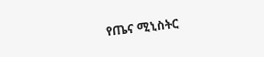የጤና ሚኒስትር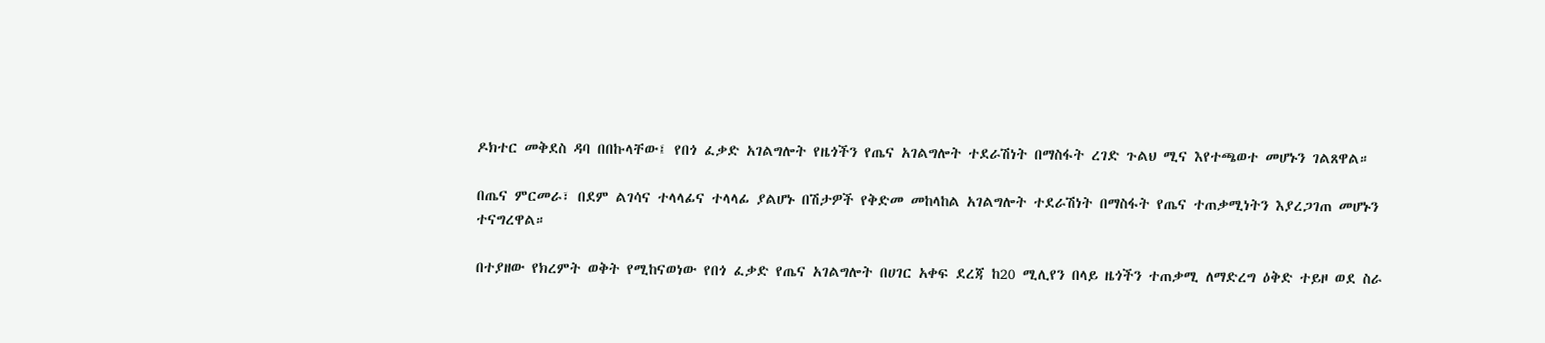ዶክተር መቅደስ ዳባ በበኩላቸው፤ የበጎ ፈቃድ አገልግሎት የዜጎችን የጤና አገልግሎት ተደራሽነት በማስፋት ረገድ ጉልህ ሚና እየተጫወተ መሆኑን ገልጸዋል።

በጤና ምርመራ፣ በደም ልገሳና ተላላፊና ተላላፊ ያልሆኑ በሽታዎች የቅድመ መከላከል አገልግሎት ተደራሽነት በማስፋት የጤና ተጠቃሚነትን እያረጋገጠ መሆኑን ተናግረዋል።

በተያዘው የክረምት ወቅት የሚከናወነው የበጎ ፈቃድ የጤና አገልግሎት በሀገር አቀፍ ደረጃ ከ20 ሚሊየን በላይ ዜጎችን ተጠቃሚ ለማድረግ ዕቅድ ተይዞ ወደ ስራ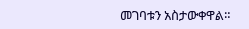መገባቱን አስታውቀዋል።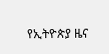የኢትዮጵያ ዜና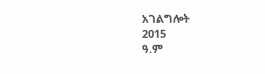አገልግሎት
2015
ዓ.ም